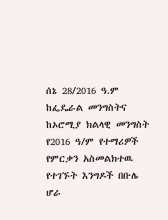ሰኔ 28/2016 ዓ.ም ከፌዴራል መንግስትና ከኦሮሚያ ክልላዊ መንግስት የ2016 ዓ/ም የተማሪዎች የምርቃን አስመልክተዉ የተገኙት እንግዶች በቡሌ ሆራ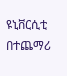ዩኒቨርሲቲ በተጨማሪ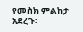የመስክ ምልከታ አደረጉ፡